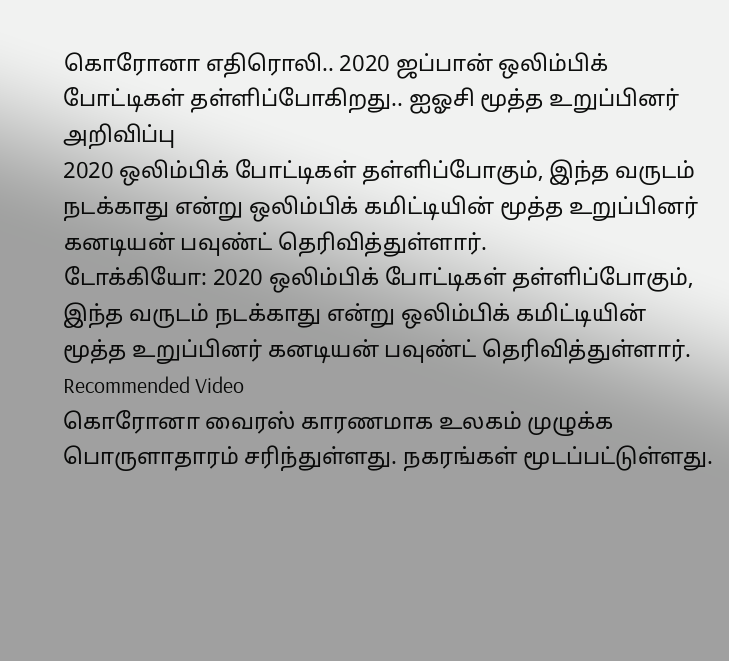கொரோனா எதிரொலி.. 2020 ஜப்பான் ஒலிம்பிக் போட்டிகள் தள்ளிப்போகிறது.. ஐஓசி மூத்த உறுப்பினர் அறிவிப்பு
2020 ஒலிம்பிக் போட்டிகள் தள்ளிப்போகும், இந்த வருடம் நடக்காது என்று ஒலிம்பிக் கமிட்டியின் மூத்த உறுப்பினர் கனடியன் பவுண்ட் தெரிவித்துள்ளார்.
டோக்கியோ: 2020 ஒலிம்பிக் போட்டிகள் தள்ளிப்போகும், இந்த வருடம் நடக்காது என்று ஒலிம்பிக் கமிட்டியின் மூத்த உறுப்பினர் கனடியன் பவுண்ட் தெரிவித்துள்ளார்.
Recommended Video
கொரோனா வைரஸ் காரணமாக உலகம் முழுக்க பொருளாதாரம் சரிந்துள்ளது. நகரங்கள் மூடப்பட்டுள்ளது.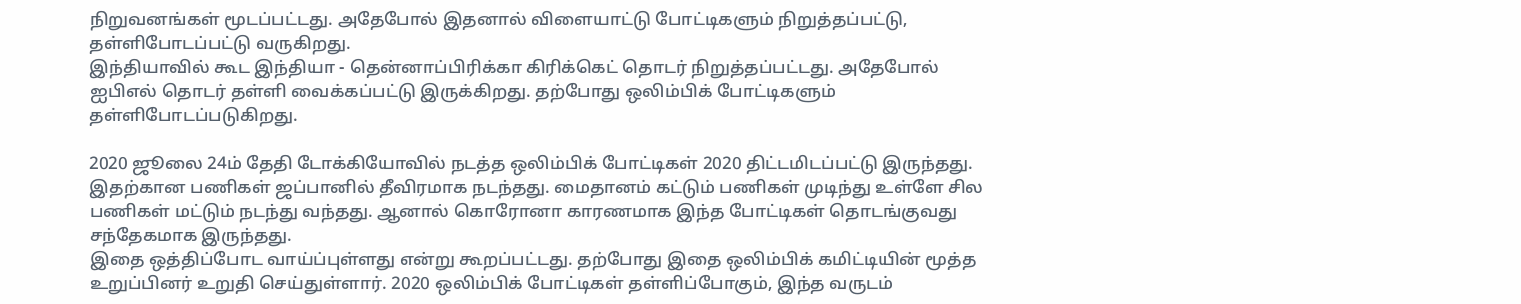நிறுவனங்கள் மூடப்பட்டது. அதேபோல் இதனால் விளையாட்டு போட்டிகளும் நிறுத்தப்பட்டு, தள்ளிபோடப்பட்டு வருகிறது.
இந்தியாவில் கூட இந்தியா - தென்னாப்பிரிக்கா கிரிக்கெட் தொடர் நிறுத்தப்பட்டது. அதேபோல் ஐபிஎல் தொடர் தள்ளி வைக்கப்பட்டு இருக்கிறது. தற்போது ஒலிம்பிக் போட்டிகளும் தள்ளிபோடப்படுகிறது.

2020 ஜூலை 24ம் தேதி டோக்கியோவில் நடத்த ஒலிம்பிக் போட்டிகள் 2020 திட்டமிடப்பட்டு இருந்தது. இதற்கான பணிகள் ஜப்பானில் தீவிரமாக நடந்தது. மைதானம் கட்டும் பணிகள் முடிந்து உள்ளே சில பணிகள் மட்டும் நடந்து வந்தது. ஆனால் கொரோனா காரணமாக இந்த போட்டிகள் தொடங்குவது சந்தேகமாக இருந்தது.
இதை ஒத்திப்போட வாய்ப்புள்ளது என்று கூறப்பட்டது. தற்போது இதை ஒலிம்பிக் கமிட்டியின் மூத்த உறுப்பினர் உறுதி செய்துள்ளார். 2020 ஒலிம்பிக் போட்டிகள் தள்ளிப்போகும், இந்த வருடம்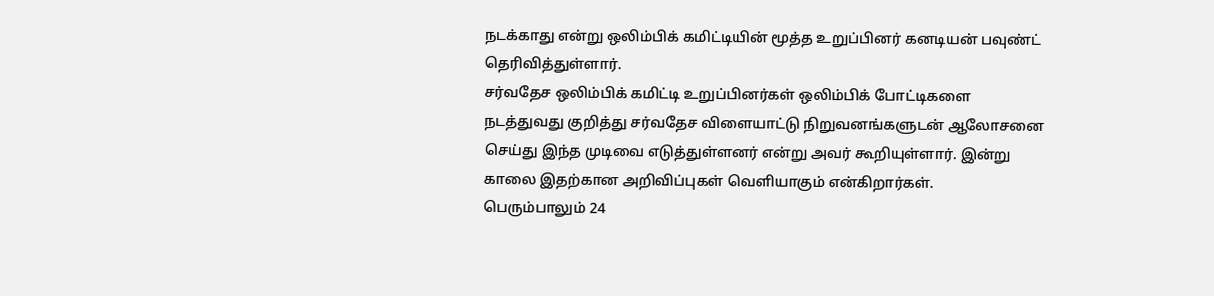நடக்காது என்று ஒலிம்பிக் கமிட்டியின் மூத்த உறுப்பினர் கனடியன் பவுண்ட் தெரிவித்துள்ளார்.
சர்வதேச ஒலிம்பிக் கமிட்டி உறுப்பினர்கள் ஒலிம்பிக் போட்டிகளை நடத்துவது குறித்து சர்வதேச விளையாட்டு நிறுவனங்களுடன் ஆலோசனை செய்து இந்த முடிவை எடுத்துள்ளனர் என்று அவர் கூறியுள்ளார். இன்று காலை இதற்கான அறிவிப்புகள் வெளியாகும் என்கிறார்கள்.
பெரும்பாலும் 24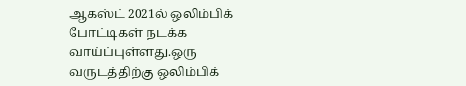ஆகஸ்ட் 2021ல் ஒலிம்பிக் போட்டிகள் நடக்க வாய்ப்புள்ளது.ஒரு வருடத்திற்கு ஒலிம்பிக்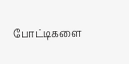போட்டிகளை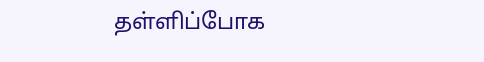தள்ளிப்போக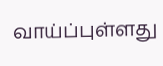வாய்ப்புள்ளது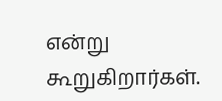என்று கூறுகிறார்கள்.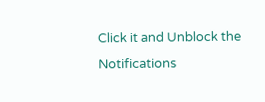Click it and Unblock the Notifications